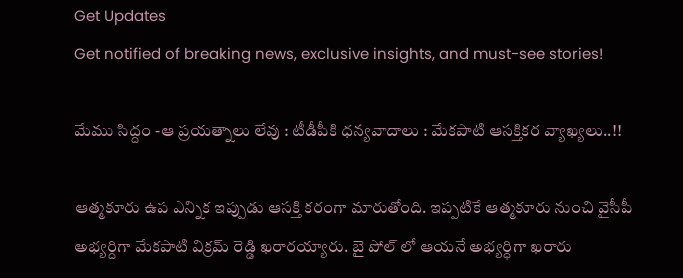Get Updates
Get notified of breaking news, exclusive insights, and must-see stories!

మేము సిద్దం -ఆ ప్రయత్నాలు లేవు : టీడీపీకి ధన్యవాదాలు : మేకపాటి ఆసక్తికర వ్యాఖ్యలు..!!

ఆత్మకూరు ఉప ఎన్నిక ఇప్పుడు ఆసక్తి కరంగా మారుతోంది. ఇప్పటికే ఆత్మకూరు నుంచి వైసీపీ అభ్యర్దిగా మేకపాటి విక్రమ్ రెడ్డి ఖరారయ్యారు. బై పోల్ లో ఆయనే అభ్యర్ధిగా ఖరారు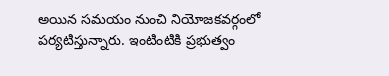అయిన సమయం నుంచి నియోజకవర్గంలో పర్యటిస్తున్నారు. ఇంటింటికి ప్రభుత్వం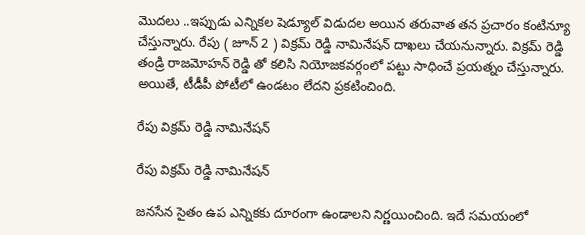మొదలు ..ఇప్పుడు ఎన్నికల షెడ్యూల్ విడుదల అయిన తరువాత తన ప్రచారం కంటిన్యూ చేస్తున్నారు. రేపు ( జూన్ 2 ) విక్రమ్ రెడ్డి నామినేషన్ దాఖలు చేయనున్నారు. విక్రమ్ రెడ్డి తండ్రి రాజమోహన్ రెడ్డి తో కలిసి నియోజకవర్గంలో పట్టు సాధించే ప్రయత్నం చేస్తున్నారు. అయితే, టీడీపీ పోటీలో ఉండటం లేదని ప్రకటించింది.

రేపు విక్రమ్ రెడ్డి నామినేషన్

రేపు విక్రమ్ రెడ్డి నామినేషన్

జనసేన సైతం ఉప ఎన్నికకు దూరంగా ఉండాలని నిర్ణయించింది. ఇదే సమయంలో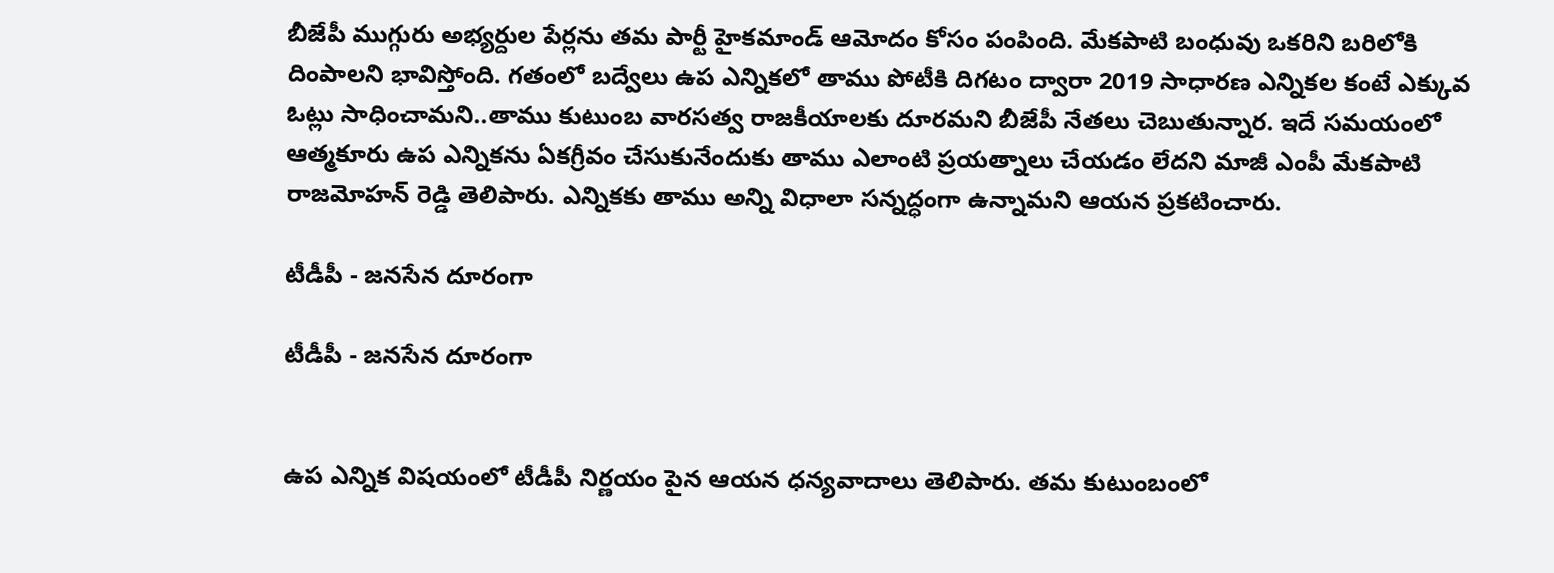బీజేపీ ముగ్గురు అభ్యర్దుల పేర్లను తమ పార్టీ హైకమాండ్ ఆమోదం కోసం పంపింది. మేకపాటి బంధువు ఒకరిని బరిలోకి దింపాలని భావిస్తోంది. గతంలో బద్వేలు ఉప ఎన్నికలో తాము పోటీకి దిగటం ద్వారా 2019 సాధారణ ఎన్నికల కంటే ఎక్కువ ఓట్లు సాధించామని..తాము కుటుంబ వారసత్వ రాజకీయాలకు దూరమని బీజేపీ నేతలు చెబుతున్నార. ఇదే సమయంలో ఆత్మకూరు ఉప ఎన్నికను ఏకగ్రీవం చేసుకునేందుకు తాము ఎలాంటి ప్రయత్నాలు చేయడం లేదని మాజీ ఎంపీ మేకపాటి రాజమోహన్ రెడ్డి తెలిపారు. ఎన్నికకు తాము అన్ని విధాలా సన్నద్ధంగా ఉన్నామని ఆయన ప్రకటించారు.

టీడీపీ - జనసేన దూరంగా

టీడీపీ - జనసేన దూరంగా


ఉప ఎన్నిక విషయంలో టీడీపీ నిర్ణయం పైన ఆయన ధన్యవాదాలు తెలిపారు. తమ కుటుంబంలో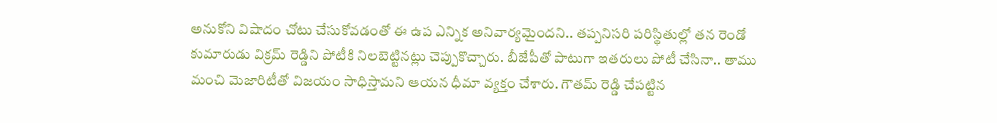అనుకోని విషాదం చోటు చేసుకోవడంతో ఈ ఉప ఎన్నిక అనివార్యమైందని.. తప్పనిసరి పరిస్థితుల్లో తన రెండో కుమారుడు విక్రమ్ రెడ్డిని పోటీకి నిలబెట్టినట్లు చెప్పుకొచ్చారు. బీజేపీతో పాటుగా ఇతరులు పోటీ చేసినా.. తాము మంచి మెజారిటీతో విజయం సాధిస్తామని ఆయన ధీమా వ్యక్తం చేశారు. గౌతమ్ రెడ్డి చేపట్టిన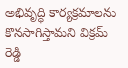అభివృద్ధి కార్యక్రమాలను కొనసాగిస్తామని విక్రమ్ రెడ్డి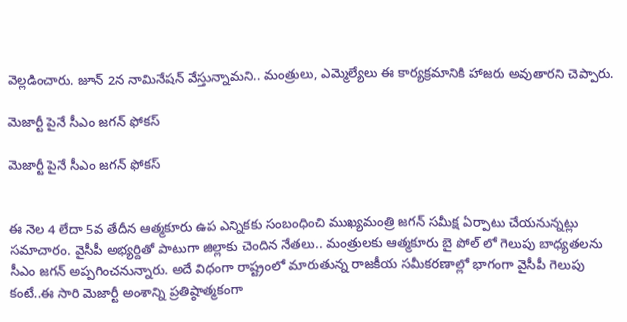వెల్లడించారు. జూన్ 2న నామినేషన్ వేస్తున్నామని.. మంత్రులు, ఎమ్మెల్యేలు ఈ కార్యక్రమానికి హాజరు అవుతారని చెప్పారు.

మెజార్టీ పైనే సీఎం జగన్ ఫోకస్

మెజార్టీ పైనే సీఎం జగన్ ఫోకస్


ఈ నెల 4 లేదా 5వ తేదీన ఆత్మకూరు ఉప ఎన్నికకు సంబంధించి ముఖ్యమంత్రి జగన్ సమీక్ష ఏర్పాటు చేయనున్నట్లు సమాచారం. వైసీపీ అభ్యర్దితో పాటుగా జిల్లాకు చెందిన నేతలు.. మంత్రులకు ఆత్మకూరు బై పోల్ లో గెలుపు బాధ్యతలను సీఎం జగన్ అప్పగించనున్నారు. అదే విధంగా రాష్ట్రంలో మారుతున్న రాజకీయ సమీకరణాల్లో భాగంగా వైసీపీ గెలుపు కంటే..ఈ సారి మెజార్టీ అంశాన్ని ప్రతిష్ఠాత్మకంగా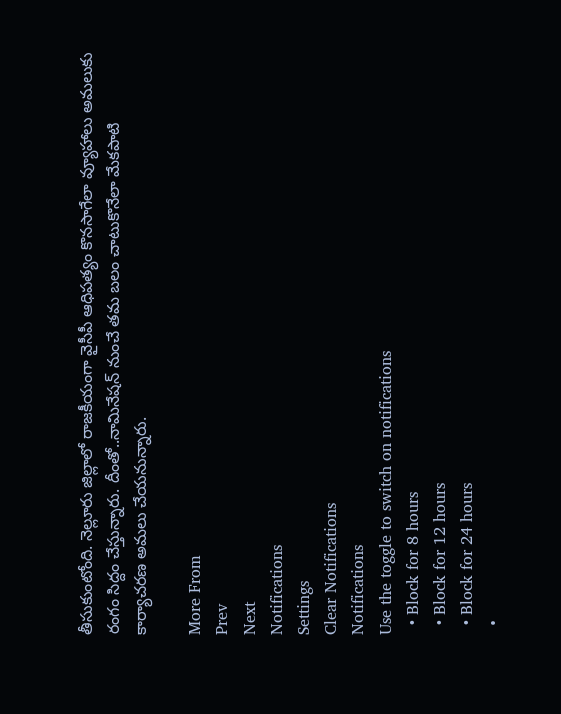తీసుకుంటోంది. నెల్లూరు జిల్లాలో రాజకీయంగా వైసీపీ ఆధిపత్యం కొనసాగేలా వ్యూహాలు అమలుకు రంగం సిద్దం చేస్తున్నారు. దీంతో..నామినేషన్ నుంచే తమ బలం చాటుకొనేలా మేకపాటి కార్యాచరణ అమలు చేయనున్నారు.

More From
Prev
Next
Notifications
Settings
Clear Notifications
Notifications
Use the toggle to switch on notifications
  • Block for 8 hours
  • Block for 12 hours
  • Block for 24 hours
  •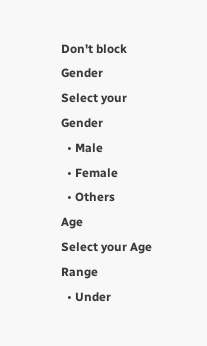Don't block
Gender
Select your Gender
  • Male
  • Female
  • Others
Age
Select your Age Range
  • Under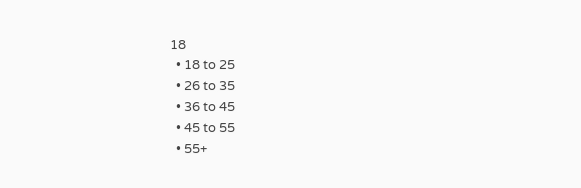18
  • 18 to 25
  • 26 to 35
  • 36 to 45
  • 45 to 55
  • 55+